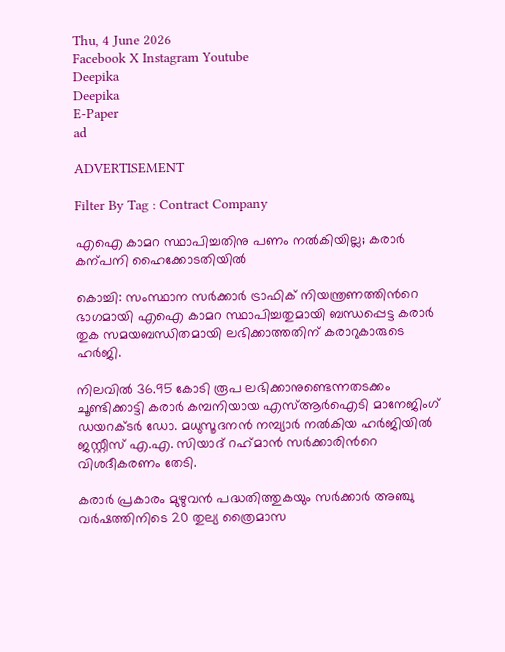Thu, 4 June 2026
Facebook X Instagram Youtube
Deepika
Deepika
E-Paper
ad

ADVERTISEMENT

Filter By Tag : Contract Company

എഐ കാമറ സ്ഥാപിച്ചതിനു പണം നൽകിയില്ല; കരാര്‍ കന്പനി ഹൈക്കോടതിയിൽ

കൊച്ചി: സംസ്ഥാന സര്‍ക്കാര്‍ ട്രാഫിക് നിയന്ത്രണത്തിന്‍റെ ഭാഗമായി എഐ കാമറ സ്ഥാപിച്ചതുമായി ബന്ധപ്പെട്ട കരാര്‍ തുക സമയബന്ധിതമായി ലഭിക്കാത്തതിന് കരാറുകാരുടെ ഹര്‍ജി.

നിലവില്‍ 36.95 കോടി രൂപ ലഭിക്കാനുണ്ടെന്നതടക്കം ചൂണ്ടിക്കാട്ടി കരാര്‍ കമ്പനിയായ എസ്ആര്‍ഐടി മാനേജിംഗ് ഡയറക്‌ടര്‍ ഡോ. മധുസൂദനന്‍ നമ്പ്യാര്‍ നല്‍കിയ ഹര്‍ജിയില്‍ ജസ്റ്റീസ് എ.എ. സിയാദ് റഹ്‌മാന്‍ സര്‍ക്കാരിന്‍റെ വിശദീകരണം തേടി.

കരാര്‍ പ്രകാരം മുഴുവന്‍ പദ്ധതിത്തുകയും സര്‍ക്കാര്‍ അഞ്ചു വര്‍ഷത്തിനിടെ 20 തുല്യ ത്രൈമാസ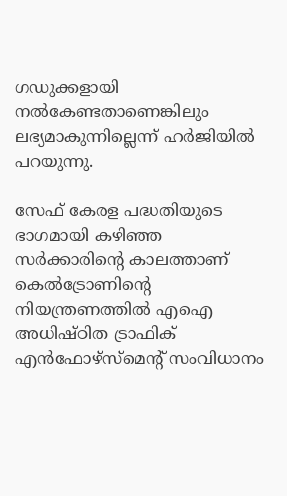ഗഡുക്കളായി നല്‍കേണ്ടതാണെങ്കിലും ലഭ്യമാകുന്നില്ലെന്ന് ഹര്‍ജിയില്‍ പറയുന്നു.

സേഫ് കേരള പദ്ധതിയുടെ ഭാഗമായി കഴിഞ്ഞ സര്‍ക്കാരിന്‍റെ കാലത്താണ് കെല്‍ട്രോണിന്‍റെ നിയന്ത്രണത്തില്‍ എഐ അധിഷ്ഠിത ട്രാഫിക് എന്‍ഫോഴ്‌സ്‌മെന്‍റ് സംവിധാനം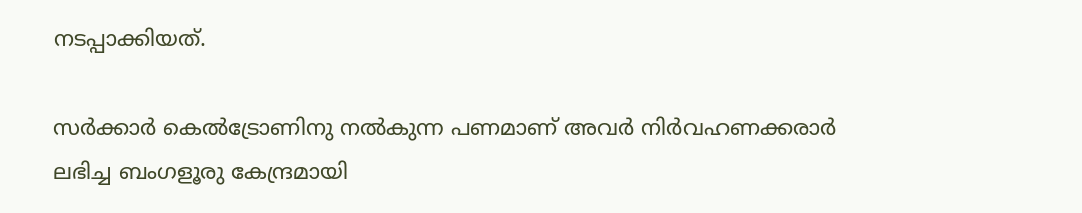നടപ്പാക്കിയത്.

സര്‍ക്കാര്‍ കെല്‍ട്രോണിനു നല്‍കുന്ന പണമാണ് അവര്‍ നിര്‍വഹണക്കരാര്‍ ലഭിച്ച ബംഗളൂരു കേന്ദ്രമായി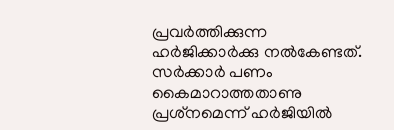പ്രവര്‍ത്തിക്കുന്ന ഹര്‍ജിക്കാര്‍ക്കു നല്‍കേണ്ടത്. സര്‍ക്കാര്‍ പണം കൈമാറാത്തതാണു പ്രശ്‌നമെന്ന് ഹര്‍ജിയില്‍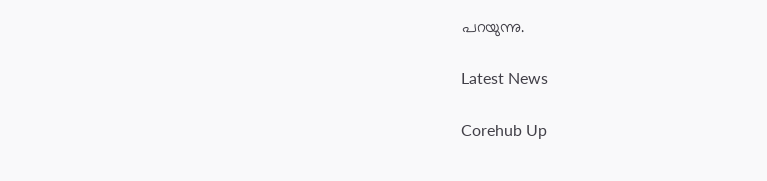പറയുന്നു.

Latest News

Corehub Up